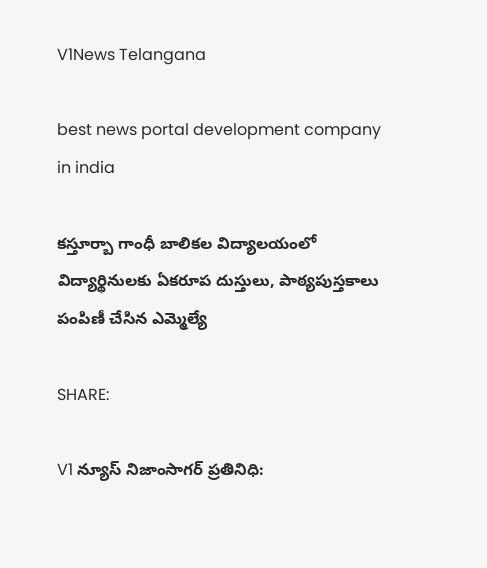V1News Telangana

best news portal development company in india

కస్తూర్బా గాంధీ బాలికల విద్యాలయంలో విద్యార్థినులకు ఏకరూప దుస్తులు, పాఠ్యపుస్తకాలు పంపిణీ చేసిన ఎమ్మెల్యే

SHARE:

V1 న్యూస్ నిజాంసాగర్ ప్రతినిధి: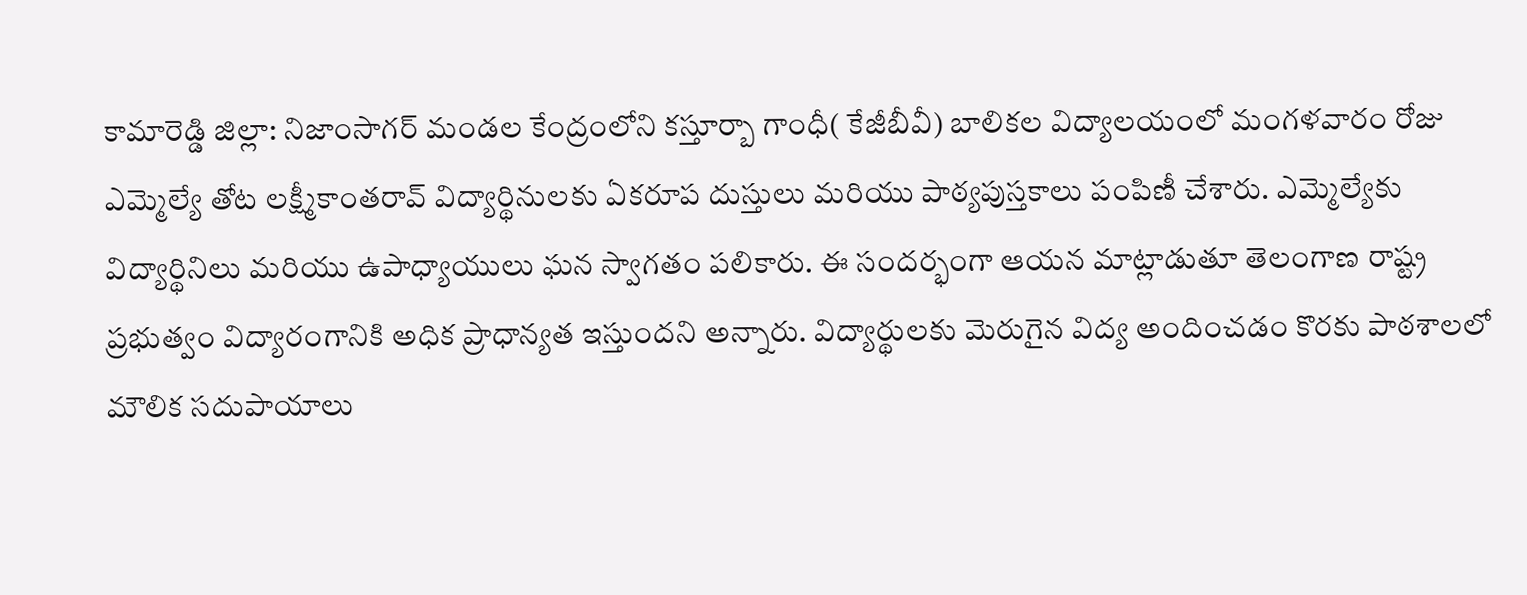కామారెడ్డి జిల్లా: నిజాంసాగర్ మండల కేంద్రంలోని కస్తూర్బా గాంధీ( కేజీబీవీ) బాలికల విద్యాలయంలో మంగళవారం రోజు ఎమ్మెల్యే తోట లక్ష్మీకాంతరావ్ విద్యార్థినులకు ఏకరూప దుస్తులు మరియు పాఠ్యపుస్తకాలు పంపిణీ చేశారు. ఎమ్మెల్యేకు విద్యార్థినిలు మరియు ఉపాధ్యాయులు ఘన స్వాగతం పలికారు. ఈ సందర్భంగా ఆయన మాట్లాడుతూ తెలంగాణ రాష్ట్ర ప్రభుత్వం విద్యారంగానికి అధిక ప్రాధాన్యత ఇస్తుందని అన్నారు. విద్యార్థులకు మెరుగైన విద్య అందించడం కొరకు పాఠశాలలో మౌలిక సదుపాయాలు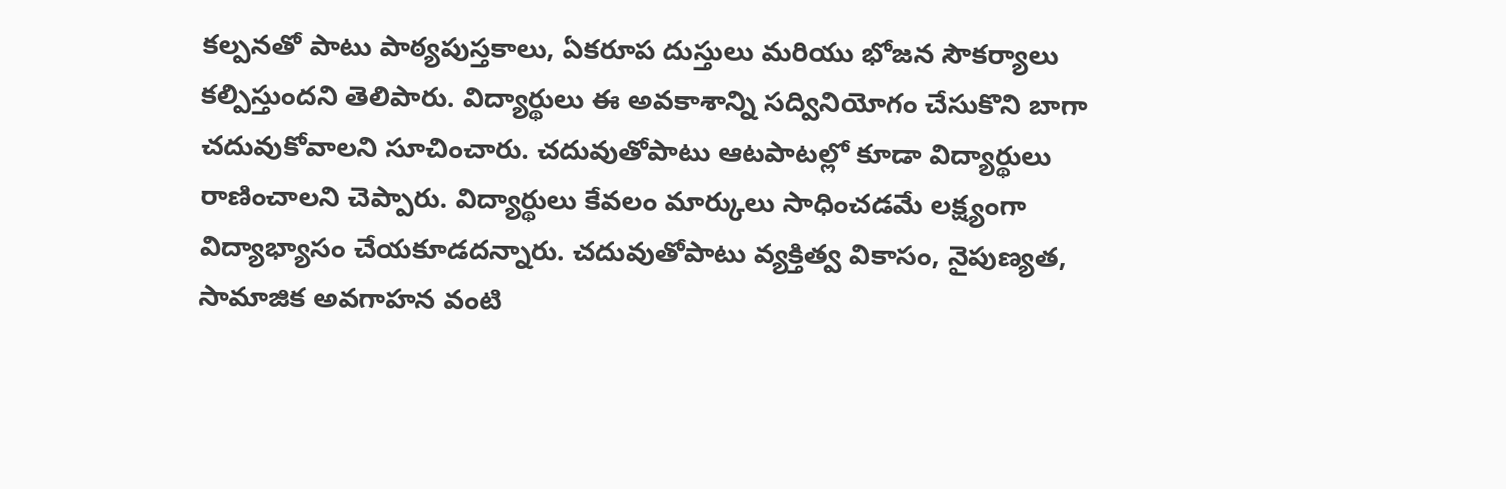కల్పనతో పాటు పాఠ్యపుస్తకాలు, ఏకరూప దుస్తులు మరియు భోజన సౌకర్యాలు కల్పిస్తుందని తెలిపారు. విద్యార్థులు ఈ అవకాశాన్ని సద్వినియోగం చేసుకొని బాగా చదువుకోవాలని సూచించారు. చదువుతోపాటు ఆటపాటల్లో కూడా విద్యార్థులు రాణించాలని చెప్పారు. విద్యార్థులు కేవలం మార్కులు సాధించడమే లక్ష్యంగా విద్యాభ్యాసం చేయకూడదన్నారు. చదువుతోపాటు వ్యక్తిత్వ వికాసం, నైపుణ్యత, సామాజిక అవగాహన వంటి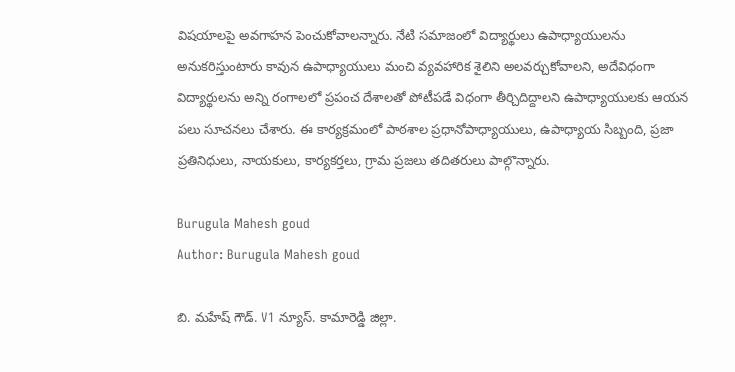విషయాలపై అవగాహన పెంచుకోవాలన్నారు. నేటి సమాజంలో విద్యార్థులు ఉపాధ్యాయులను అనుకరిస్తుంటారు కావున ఉపాధ్యాయులు మంచి వ్యవహారిక శైలిని అలవర్చుకోవాలని, అదేవిధంగా విద్యార్థులను అన్ని రంగాలలో ప్రపంచ దేశాలతో పోటీపడే విధంగా తీర్చిదిద్దాలని ఉపాధ్యాయులకు ఆయన పలు సూచనలు చేశారు. ఈ కార్యక్రమంలో పాఠశాల ప్రధానోపాధ్యాయులు, ఉపాధ్యాయ సిబ్బంది, ప్రజా ప్రతినిధులు, నాయకులు, కార్యకర్తలు, గ్రామ ప్రజలు తదితరులు పాల్గొన్నారు.

Burugula Mahesh goud
Author: Burugula Mahesh goud

బి. మహేష్ గౌడ్. V1 న్యూస్. కామారెడ్డి జిల్లా.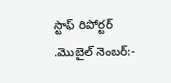స్టాఫ్ రిపోర్టర్ .మొబైల్ నెంబర్:-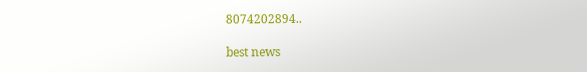8074202894..

best news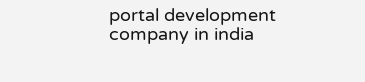portal development company in india